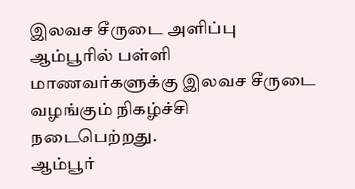இலவச சீருடை அளிப்பு
ஆம்பூரில் பள்ளி மாணவர்களுக்கு இலவச சீருடை வழங்கும் நிகழ்ச்சி நடைபெற்றது.
ஆம்பூர்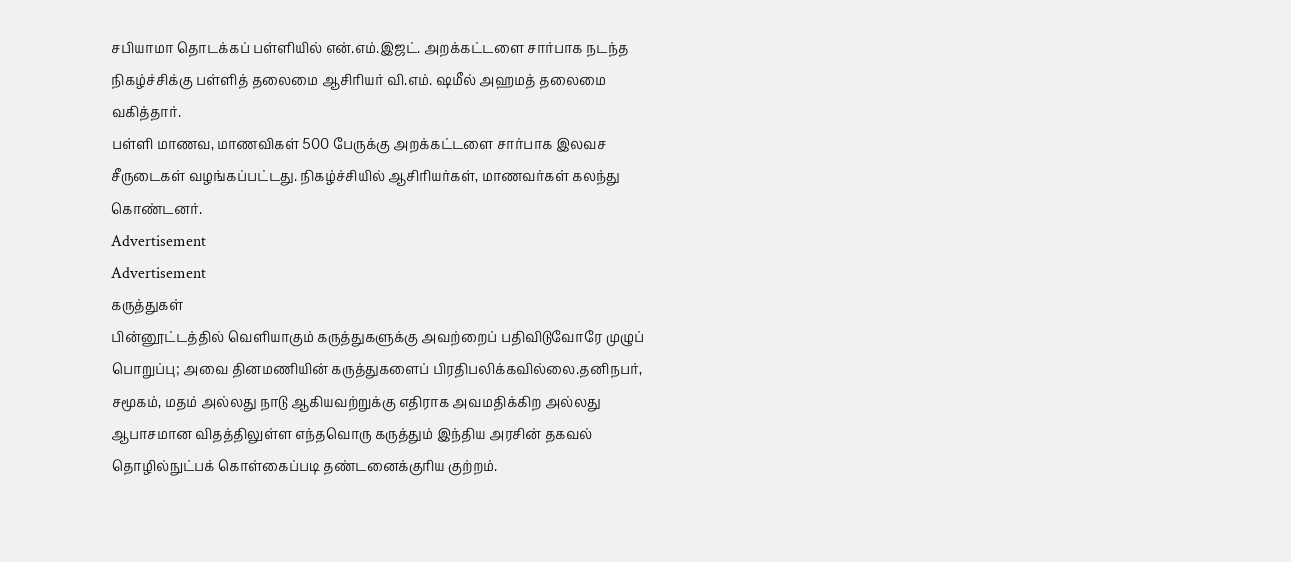சபியாமா தொடக்கப் பள்ளியில் என்.எம்.இஜட். அறக்கட்டளை சார்பாக நடந்த நிகழ்ச்சிக்கு பள்ளித் தலைமை ஆசிரியர் வி.எம். ஷமீல் அஹமத் தலைமை வகித்தார்.
பள்ளி மாணவ, மாணவிகள் 500 பேருக்கு அறக்கட்டளை சார்பாக இலவச சீருடைகள் வழங்கப்பட்டது. நிகழ்ச்சியில் ஆசிரியர்கள், மாணவர்கள் கலந்து கொண்டனர்.
Advertisement
Advertisement
கருத்துகள்
பின்னூட்டத்தில் வெளியாகும் கருத்துகளுக்கு அவற்றைப் பதிவிடுவோரே முழுப் பொறுப்பு; அவை தினமணியின் கருத்துகளைப் பிரதிபலிக்கவில்லை.தனிநபர், சமூகம், மதம் அல்லது நாடு ஆகியவற்றுக்கு எதிராக அவமதிக்கிற அல்லது ஆபாசமான விதத்திலுள்ள எந்தவொரு கருத்தும் இந்திய அரசின் தகவல் தொழில்நுட்பக் கொள்கைப்படி தண்டனைக்குரிய குற்றம்.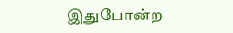இதுபோன்ற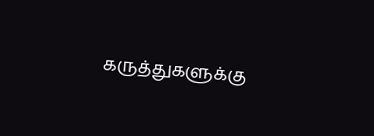கருத்துகளுக்கு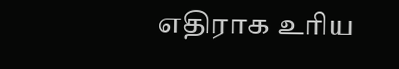எதிராக உரிய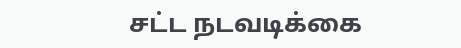சட்ட நடவடிக்கை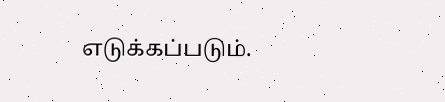எடுக்கப்படும்.